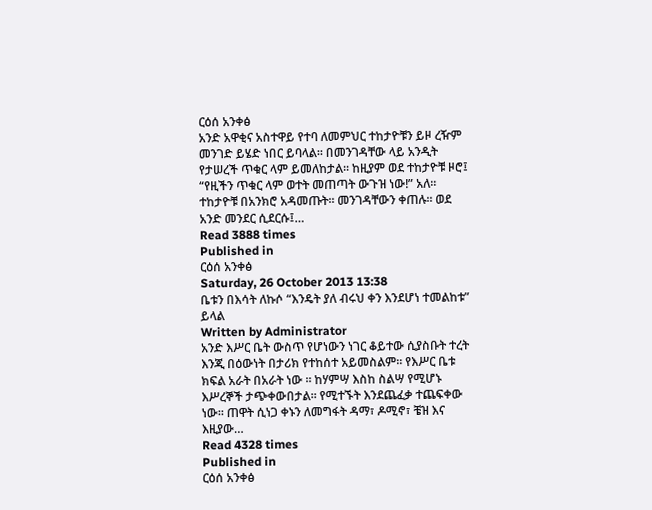ርዕሰ አንቀፅ
አንድ አዋቂና አስተዋይ የተባ ለመምህር ተከታዮቹን ይዞ ረዥም መንገድ ይሄድ ነበር ይባላል፡፡ በመንገዳቸው ላይ አንዲት የታሠረች ጥቁር ላም ይመለከታል፡፡ ከዚያም ወደ ተከታዮቹ ዞሮ፤ “የዚችን ጥቁር ላም ወተት መጠጣት ውጉዝ ነው!” አለ፡፡ ተከታዮቹ በአንክሮ አዳመጡት፡፡ መንገዳቸውን ቀጠሉ፡፡ ወደ አንድ መንደር ሲደርሱ፤…
Read 3888 times
Published in
ርዕሰ አንቀፅ
Saturday, 26 October 2013 13:38
ቤቱን በእሳት ለኩሶ “እንዴት ያለ ብሩህ ቀን እንደሆነ ተመልከቱ” ይላል
Written by Administrator
አንድ እሥር ቤት ውስጥ የሆነውን ነገር ቆይተው ሲያስቡት ተረት እንጂ በዕውነት በታሪክ የተከሰተ አይመስልም፡፡ የእሥር ቤቱ ክፍል አራት በአራት ነው ፡፡ ከሃምሣ እስከ ስልሣ የሚሆኑ እሥረኞች ታጭቀውበታል፡፡ የሚተኙት እንደጨፈቃ ተጨፍቀው ነው፡፡ ጠዋት ሲነጋ ቀኑን ለመግፋት ዳማ፣ ዶሚኖ፣ ቼዝ እና እዚያው…
Read 4328 times
Published in
ርዕሰ አንቀፅ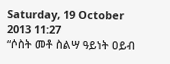Saturday, 19 October 2013 11:27
“ሶስት መቶ ስልሣ ዓይነት ዐይብ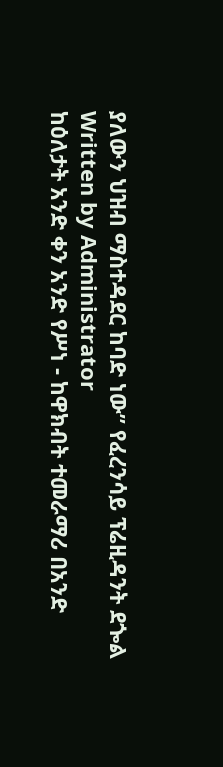ያለውን ህዝብ ማስተዳደር ከባድ ነው” የፈረንሳይ ፕሬዚዳንት ደጐል
Written by Administrator
ከዕለታት አንድ ቀን አንድ የሥነ - ከዋክብት ተመራማሪ በአንድ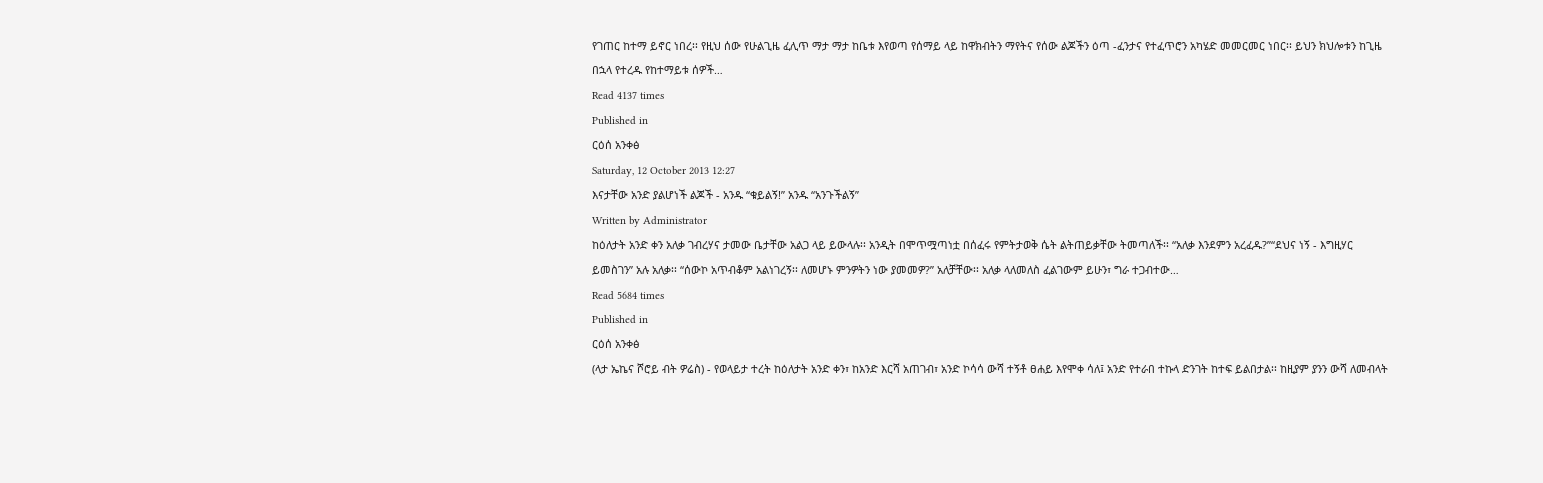የገጠር ከተማ ይኖር ነበረ፡፡ የዚህ ሰው የሁልጊዜ ፈሊጥ ማታ ማታ ከቤቱ እየወጣ የሰማይ ላይ ከዋክብትን ማየትና የሰው ልጆችን ዕጣ -ፈንታና የተፈጥሮን አካሄድ መመርመር ነበር፡፡ ይህን ክህሎቱን ከጊዜ በኋላ የተረዱ የከተማይቱ ሰዎች…
Read 4137 times
Published in
ርዕሰ አንቀፅ
Saturday, 12 October 2013 12:27
እናታቸው አንድ ያልሆነች ልጆች - አንዱ “ቁይልኝ!” አንዱ “አንጉችልኝ”
Written by Administrator
ከዕለታት አንድ ቀን አለቃ ገብረሃና ታመው ቤታቸው አልጋ ላይ ይውላሉ፡፡ አንዲት በሞጥሟጣነቷ በሰፈሩ የምትታወቅ ሴት ልትጠይቃቸው ትመጣለች፡፡ “አለቃ እንደምን አረፈዱ?”“ደህና ነኝ - እግዚሃር ይመስገን” አሉ አለቃ፡፡ “ሰውኮ አጥብቆም አልነገረኝ፡፡ ለመሆኑ ምንዎትን ነው ያመመዎ?” አለቻቸው፡፡ አለቃ ላለመለስ ፈልገውም ይሁን፣ ግራ ተጋብተው…
Read 5684 times
Published in
ርዕሰ አንቀፅ
(ላታ ኤኬና ሾሮይ ብት ዎሬስ) - የወላይታ ተረት ከዕለታት አንድ ቀን፣ ከአንድ እርሻ አጠገብ፣ አንድ ኮሳሳ ውሻ ተኝቶ ፀሐይ እየሞቀ ሳለ፤ አንድ የተራበ ተኩላ ድንገት ከተፍ ይልበታል፡፡ ከዚያም ያንን ውሻ ለመብላት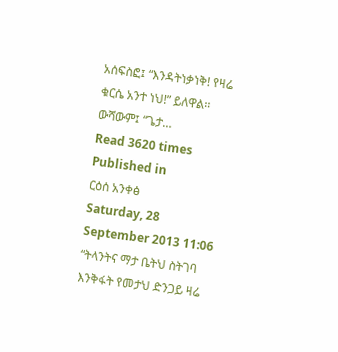አሰፍስፎ፤ “እንዳትነቃነቅ! የዛሬ ቁርሴ አንተ ነህ!” ይለዋል፡፡ ውሻውም፤ “ጌታ…
Read 3620 times
Published in
ርዕሰ አንቀፅ
Saturday, 28 September 2013 11:06
“ትላንትና ማታ ቤትህ ስትገባ እንቅፋት የመታህ ድንጋይ ዛሬ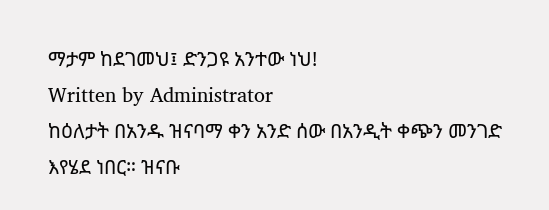ማታም ከደገመህ፤ ድንጋዩ አንተው ነህ!
Written by Administrator
ከዕለታት በአንዱ ዝናባማ ቀን አንድ ሰው በአንዲት ቀጭን መንገድ እየሄደ ነበር። ዝናቡ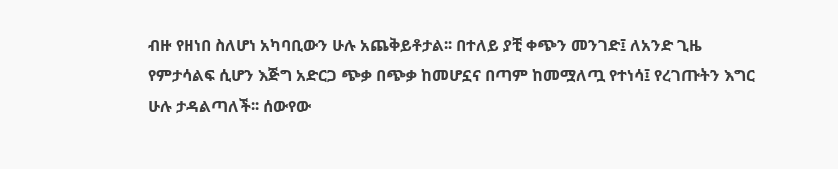ብዙ የዘነበ ስለሆነ አካባቢውን ሁሉ አጨቅይቶታል፡፡ በተለይ ያቺ ቀጭን መንገድ፤ ለአንድ ጊዜ የምታሳልፍ ሲሆን እጅግ አድርጋ ጭቃ በጭቃ ከመሆኗና በጣም ከመሟለጧ የተነሳ፤ የረገጡትን እግር ሁሉ ታዳልጣለች፡፡ ሰውየው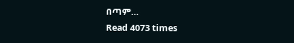በጣም…
Read 4073 times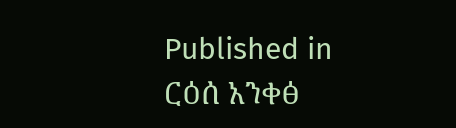Published in
ርዕሰ አንቀፅ